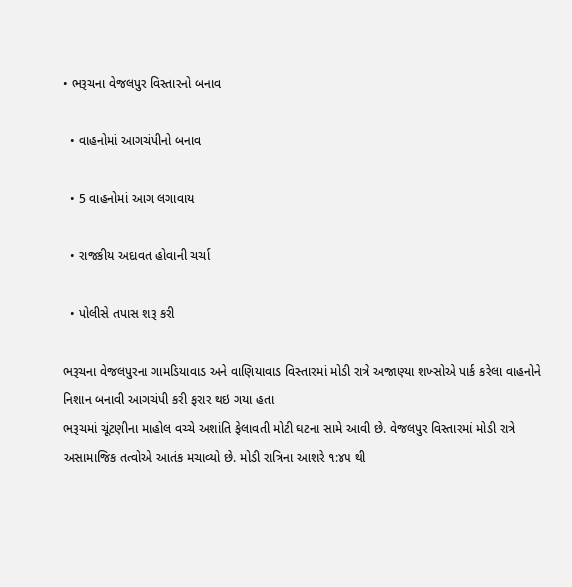• ભરૂચના વેજલપુર વિસ્તારનો બનાવ

  • વાહનોમાં આગચંપીનો બનાવ

  • 5 વાહનોમાં આગ લગાવાય

  • રાજકીય અદાવત હોવાની ચર્ચા

  • પોલીસે તપાસ શરૂ કરી

ભરૂચના વેજલપુરના ગામડિયાવાડ અને વાણિયાવાડ વિસ્તારમાં મોડી રાત્રે અજાણ્યા શખ્સોએ પાર્ક કરેલા વાહનોને નિશાન બનાવી આગચંપી કરી ફરાર થઇ ગયા હતા
ભરૂચમાં ચૂંટણીના માહોલ વચ્ચે અશાંતિ ફેલાવતી મોટી ઘટના સામે આવી છે. વેજલપુર વિસ્તારમાં મોડી રાત્રે અસામાજિક તત્વોએ આતંક મચાવ્યો છે. મોડી રાત્રિના આશરે ૧:૪૫ થી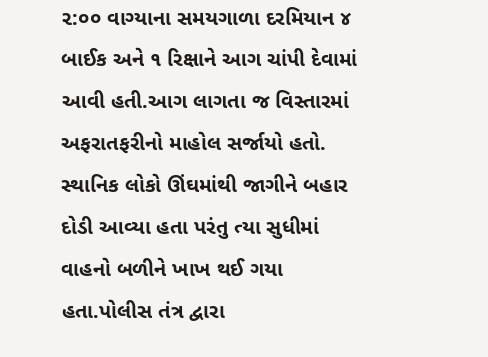૨:૦૦ વાગ્યાના સમયગાળા દરમિયાન ૪ બાઈક અને ૧ રિક્ષાને આગ ચાંપી દેવામાં આવી હતી.આગ લાગતા જ વિસ્તારમાં અફરાતફરીનો માહોલ સર્જાયો હતો. સ્થાનિક લોકો ઊંઘમાંથી જાગીને બહાર દોડી આવ્યા હતા પરંતુ ત્યા સુધીમાં વાહનો બળીને ખાખ થઈ ગયા હતા.પોલીસ તંત્ર દ્વારા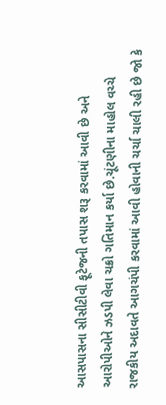આસપાસના સીસીટીવી ફૂટેજની તપાસ શરૂ કરવામાં આવી છે અને આરોપીઓને ઝડપી લેવા ચક્રો ગતિમાન કર્યા છે.ચૂંટણીના માહોલ વચ્ચે રાજકીય અદાવતે આગચંપી કરવામાં આવી હોવાની ચર્ચા ચાલી રહી છે જો કે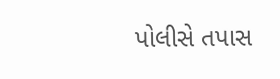પોલીસે તપાસ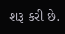શરૂ કરી છે.